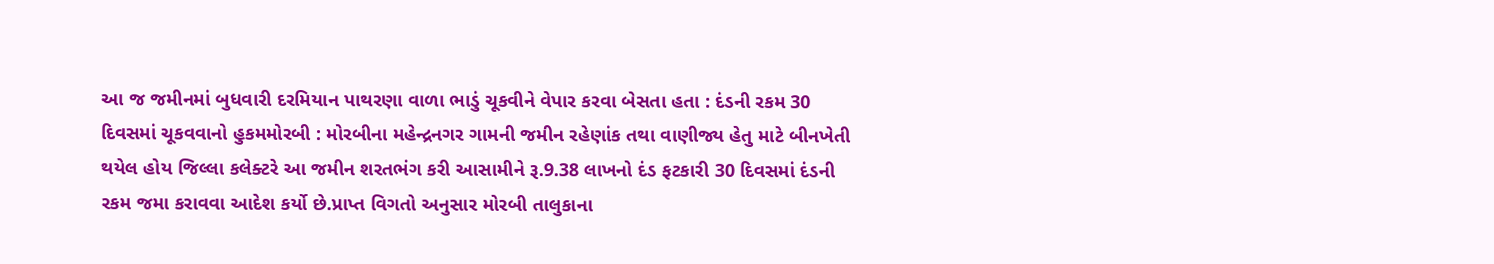આ જ જમીનમાં બુધવારી દરમિયાન પાથરણા વાળા ભાડું ચૂકવીને વેપાર કરવા બેસતા હતા : દંડની રકમ 30 દિવસમાં ચૂકવવાનો હુકમમોરબી : મોરબીના મહેન્દ્રનગર ગામની જમીન રહેણાંક તથા વાણીજ્ય હેતુ માટે બીનખેતી થયેલ હોય જિલ્લા કલેક્ટરે આ જમીન શરતભંગ કરી આસામીને રૂ.9.38 લાખનો દંડ ફટકારી 30 દિવસમાં દંડની રકમ જમા કરાવવા આદેશ કર્યો છે.પ્રાપ્ત વિગતો અનુસાર મોરબી તાલુકાના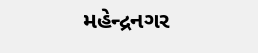મહેન્દ્રનગર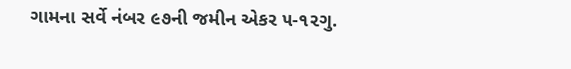ગામના સર્વે નંબર ૯૭ની જમીન એકર ૫-૧૨ગુ.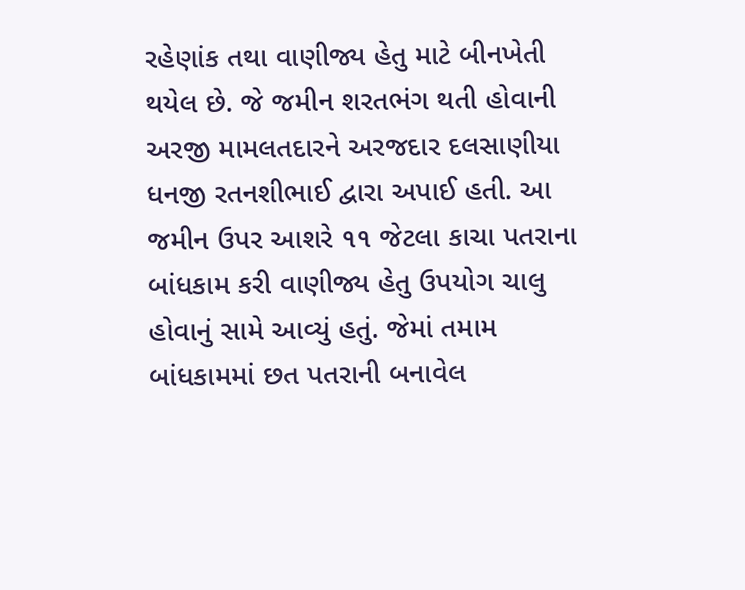રહેણાંક તથા વાણીજ્ય હેતુ માટે બીનખેતી થયેલ છે. જે જમીન શરતભંગ થતી હોવાની અરજી મામલતદારને અરજદાર દલસાણીયા ધનજી રતનશીભાઈ દ્વારા અપાઈ હતી. આ જમીન ઉપર આશરે ૧૧ જેટલા કાચા પતરાના બાંધકામ કરી વાણીજ્ય હેતુ ઉપયોગ ચાલુ હોવાનું સામે આવ્યું હતું. જેમાં તમામ બાંધકામમાં છત પતરાની બનાવેલ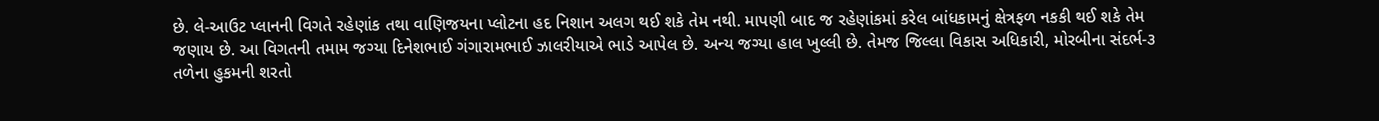છે. લે-આઉટ પ્લાનની વિગતે રહેણાંક તથા વાણિજયના પ્લોટના હદ નિશાન અલગ થઈ શકે તેમ નથી. માપણી બાદ જ રહેણાંકમાં કરેલ બાંધકામનું ક્ષેત્રફળ નકકી થઈ શકે તેમ જણાય છે. આ વિગતની તમામ જગ્યા દિનેશભાઈ ગંગારામભાઈ ઝાલરીયાએ ભાડે આપેલ છે. અન્ય જગ્યા હાલ ખુલ્લી છે. તેમજ જિલ્લા વિકાસ અધિકારી, મોરબીના સંદર્ભ-૩ તળેના હુકમની શરતો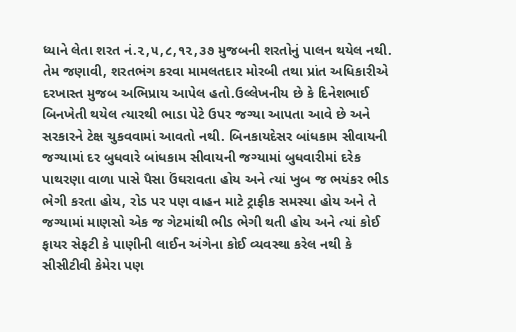ધ્યાને લેતા શરત નં.૨,૫,૮,૧૨,૩૭ મુજબની શરતોનું પાલન થયેલ નથી. તેમ જણાવી, શરતભંગ કરવા મામલતદાર મોરબી તથા પ્રાંત અધિકારીએ દરખાસ્ત મુજબ અભિપ્રાય આપેલ હતો.ઉલ્લેખનીય છે કે દિનેશભાઈ બિનખેતી થયેલ ત્યારથી ભાડા પેટે ઉપર જગ્યા આપતા આવે છે અને સરકારને ટેક્ષ ચુકવવામાં આવતો નથી. બિનકાયદેસર બાંધકામ સીવાયની જગ્યામાં દર બુધવારે બાંધકામ સીવાયની જગ્યામાં બુધવારીમાં દરેક પાથરણા વાળા પાસે પૈસા ઉંઘરાવતા હોય અને ત્યાં ખુબ જ ભયંકર ભીડ ભેગી કરતા હોય, રોડ પર પણ વાહન માટે ટ્રાફીક સમસ્યા હોય અને તે જગ્યામાં માણસો એક જ ગેટમાંથી ભીડ ભેગી થતી હોય અને ત્યાં કોઈ ફાયર સેફટી કે પાણીની લાઈન અંગેના કોઈ વ્યવસ્થા કરેલ નથી કે સીસીટીવી કેમેરા પણ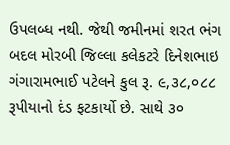ઉપલબ્ધ નથી. જેથી જમીનમાં શરત ભંગ બદલ મોરબી જિલ્લા કલેકટરે દિનેશભાઇ ગંગારામભાઈ પટેલને કુલ રૂ. ૯,૩૮,૦૮૮ રૂપીયાનો દંડ ફટકાર્યો છે. સાથે ૩૦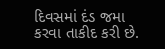દિવસમાં દંડ જમા કરવા તાકીદ કરી છે.